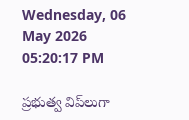Wednesday, 06 May 2026 05:20:17 PM

ప్ర‌భుత్వ విప్‌లుగా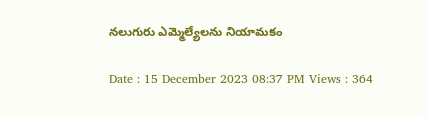న‌లుగురు ఎమ్మెల్యేల‌ను నియామకం

Date : 15 December 2023 08:37 PM Views : 364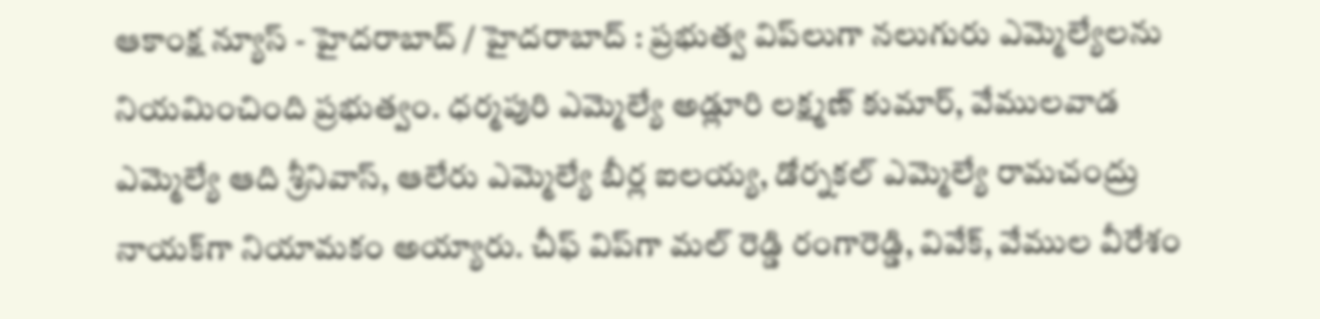ఆకాంక్ష న్యూస్ - హైదరాబాద్ / హైదరాబాద్ : ప్ర‌భుత్వ విప్‌లుగా న‌లుగురు ఎమ్మెల్యేల‌ను నియ‌మించింది ప్ర‌భుత్వం. ధ‌ర్మ‌పురి ఎమ్మెల్యే అడ్లూరి ల‌క్ష్మ‌ణ్ కుమార్, వేముల‌వాడ ఎమ్మెల్యే ఆది శ్రీనివాస్, ఆలేరు ఎమ్మెల్యే బీర్ల ఐల‌య్య‌, డోర్న‌క‌ల్ ఎమ్మెల్యే రామ‌చంద్రు నాయ‌క్‌గా నియామ‌కం అయ్యారు. చీఫ్ విప్‌గా మల్ రెడ్డి రంగారెడ్డి, వివేక్, వేముల వీరేశం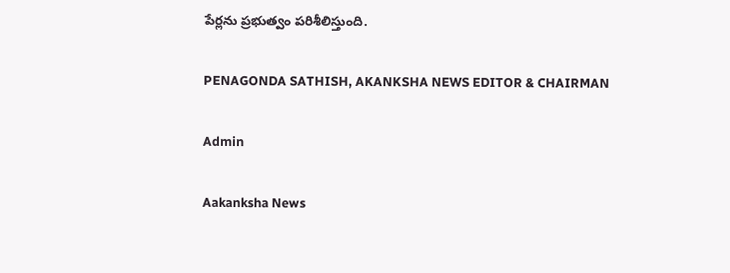పేర్లను ప్ర‌భుత్వం ప‌రిశీలిస్తుంది.

PENAGONDA SATHISH, AKANKSHA NEWS EDITOR & CHAIRMAN

Admin

Aakanksha News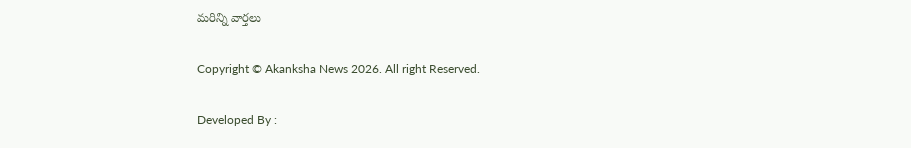మరిన్ని వార్తలు

Copyright © Akanksha News 2026. All right Reserved.

Developed By :